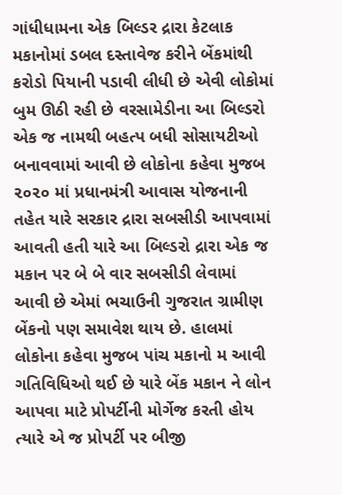ગાંધીધામના એક બિલ્ડર દ્રારા કેટલાક મકાનોમાં ડબલ દસ્તાવેજ કરીને બેંકમાંથી કરોડો પિયાની પડાવી લીધી છે એવી લોકોમાં બુમ ઊઠી રહી છે વરસામેડીના આ બિલ્ડરો એક જ નામથી બહત્પ બધી સોસાયટીઓ બનાવવામાં આવી છે લોકોના કહેવા મુજબ ૨૦૨૦ માં પ્રધાનમંત્રી આવાસ યોજનાની તહેત યારે સરકાર દ્રારા સબસીડી આપવામાં આવતી હતી યારે આ બિલ્ડરો દ્રારા એક જ મકાન પર બે બે વાર સબસીડી લેવામાં આવી છે એમાં ભચાઉની ગુજરાત ગ્રામીણ બેંકનો પણ સમાવેશ થાય છે. હાલમાં લોકોના કહેવા મુજબ પાંચ મકાનો મ આવી ગતિવિધિઓ થઈ છે યારે બેંક મકાન ને લોન આપવા માટે પ્રોપર્ટીની મોર્ગેજ કરતી હોય ત્યારે એ જ પ્રોપર્ટી પર બીજી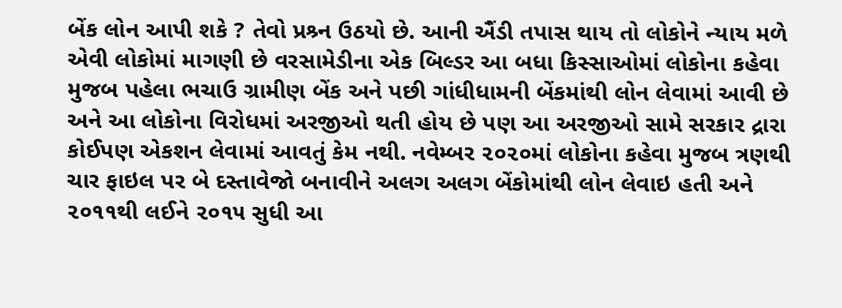બેંક લોન આપી શકે ? તેવો પ્રશ્ર્ન ઉઠયો છે. આની ઐંડી તપાસ થાય તો લોકોને ન્યાય મળે એવી લોકોમાં માગણી છે વરસામેડીના એક બિલ્ડર આ બધા કિસ્સાઓમાં લોકોના કહેવા મુજબ પહેલા ભચાઉ ગ્રામીણ બેંક અને પછી ગાંધીધામની બેંકમાંથી લોન લેવામાં આવી છે અને આ લોકોના વિરોધમાં અરજીઓ થતી હોય છે પણ આ અરજીઓ સામે સરકાર દ્રારા કોઈપણ એકશન લેવામાં આવતું કેમ નથી. નવેમ્બર ૨૦૨૦માં લોકોના કહેવા મુજબ ત્રણથી ચાર ફાઇલ પર બે દસ્તાવેજો બનાવીને અલગ અલગ બેંકોમાંથી લોન લેવાઇ હતી અને ૨૦૧૧થી લઈને ૨૦૧૫ સુધી આ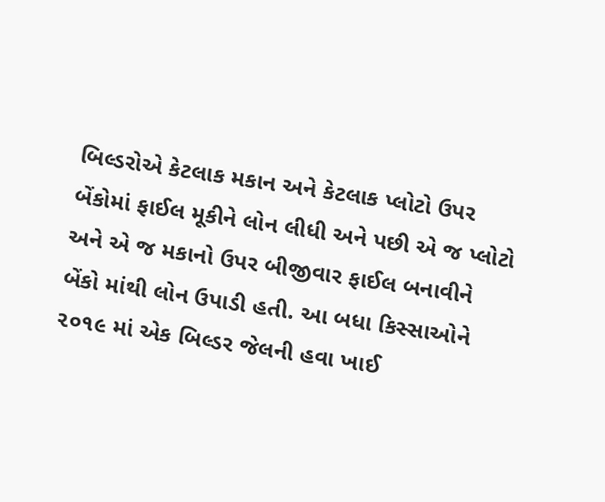બિલ્ડરોએ કેટલાક મકાન અને કેટલાક પ્લોટો ઉપર બેંકોમાં ફાઈલ મૂકીને લોન લીધી અને પછી એ જ પ્લોટો અને એ જ મકાનો ઉપર બીજીવાર ફાઈલ બનાવીને બેંકો માંથી લોન ઉપાડી હતી. આ બધા કિસ્સાઓને ૨૦૧૯ માં એક બિલ્ડર જેલની હવા ખાઈ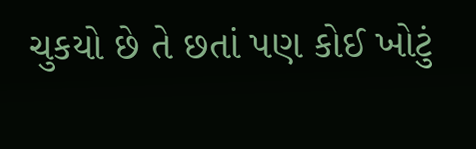ચુકયો છે તે છતાં પણ કોઈ ખોટું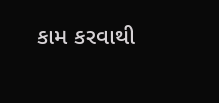કામ કરવાથી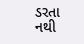ડરતા નથી